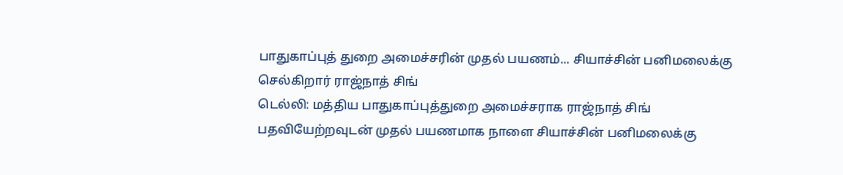பாதுகாப்புத் துறை அமைச்சரின் முதல் பயணம்... சியாச்சின் பனிமலைக்கு செல்கிறார் ராஜ்நாத் சிங்
டெல்லி: மத்திய பாதுகாப்புத்துறை அமைச்சராக ராஜ்நாத் சிங் பதவியேற்றவுடன் முதல் பயணமாக நாளை சியாச்சின் பனிமலைக்கு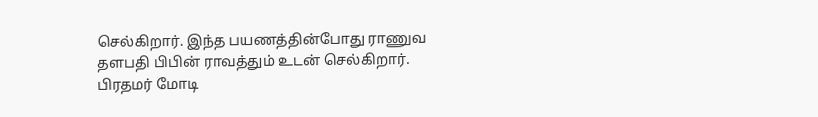செல்கிறார். இந்த பயணத்தின்போது ராணுவ தளபதி பிபின் ராவத்தும் உடன் செல்கிறார்.
பிரதமர் மோடி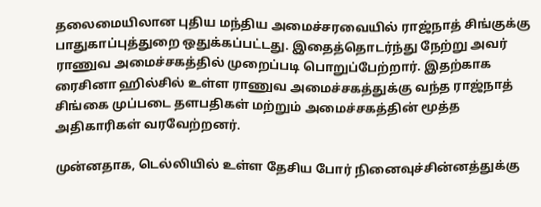தலைமையிலான புதிய மந்திய அமைச்சரவையில் ராஜ்நாத் சிங்குக்கு பாதுகாப்புத்துறை ஒதுக்கப்பட்டது. இதைத்தொடர்ந்து நேற்று அவர் ராணுவ அமைச்சகத்தில் முறைப்படி பொறுப்பேற்றார். இதற்காக ரைசினா ஹில்சில் உள்ள ராணுவ அமைச்சகத்துக்கு வந்த ராஜ்நாத் சிங்கை முப்படை தளபதிகள் மற்றும் அமைச்சகத்தின் மூத்த அதிகாரிகள் வரவேற்றனர்.

முன்னதாக, டெல்லியில் உள்ள தேசிய போர் நினைவுச்சின்னத்துக்கு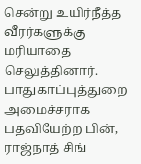சென்று உயிர்நீத்த வீரர்களுக்கு மரியாதை செலுத்தினார். பாதுகாப்புத்துறை அமைச்சராக பதவியேற்ற பின், ராஜ்நாத் சிங்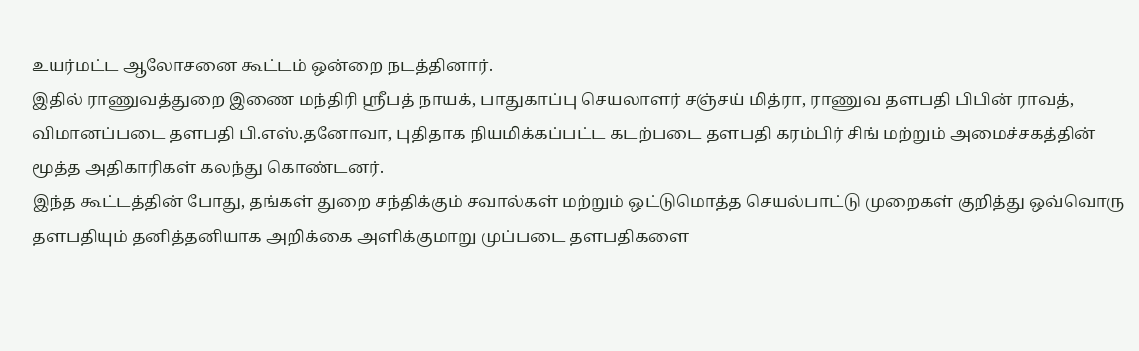உயர்மட்ட ஆலோசனை கூட்டம் ஒன்றை நடத்தினார்.
இதில் ராணுவத்துறை இணை மந்திரி ஸ்ரீபத் நாயக், பாதுகாப்பு செயலாளர் சஞ்சய் மித்ரா, ராணுவ தளபதி பிபின் ராவத், விமானப்படை தளபதி பி.எஸ்.தனோவா, புதிதாக நியமிக்கப்பட்ட கடற்படை தளபதி கரம்பிர் சிங் மற்றும் அமைச்சகத்தின் மூத்த அதிகாரிகள் கலந்து கொண்டனர்.
இந்த கூட்டத்தின் போது, தங்கள் துறை சந்திக்கும் சவால்கள் மற்றும் ஒட்டுமொத்த செயல்பாட்டு முறைகள் குறித்து ஒவ்வொரு தளபதியும் தனித்தனியாக அறிக்கை அளிக்குமாறு முப்படை தளபதிகளை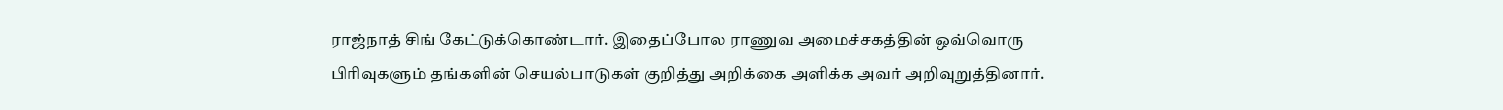ராஜ்நாத் சிங் கேட்டுக்கொண்டார். இதைப்போல ராணுவ அமைச்சகத்தின் ஒவ்வொரு பிரிவுகளும் தங்களின் செயல்பாடுகள் குறித்து அறிக்கை அளிக்க அவர் அறிவுறுத்தினார்.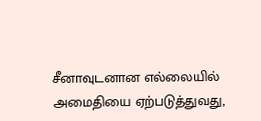சீனாவுடனான எல்லையில் அமைதியை ஏற்படுத்துவது,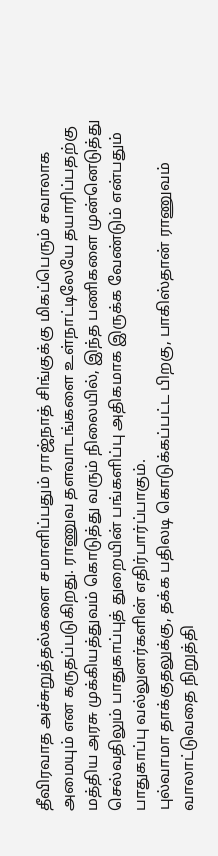தீவிரவாத அச்சுறுத்தல்களை சமாளிப்பதும் ராஜ்நாத் சிங்குக்கு மிகப்பெரும் சவாலாக அமையும் என கருதப்படுகிறது. ராணுவ தளவாடங்களை உள்நாட்டிலேயே தயாரிப்பதற்கு மத்திய அரசு முக்கியத்துவம் கொடுத்து வரும் நிலையில், இந்த பணிகளை முன்னெடுத்து செல்வதிலும் பாதுகாப்புத் துறையின் பங்களிப்பு அதிகமாக இருக்க வேண்டும் என்பதும் பாதுகாப்பு வல்லுனர்களின் எதிர்பார்ப்பாகும்.
புல்வாமா தாக்குதலுக்கு, தக்க பதிலடி கொடுக்கப்பட்ட பிறகு, பாகிஸ்தான் ராணுவம் வாலாட்டுவதை நிறுத்தி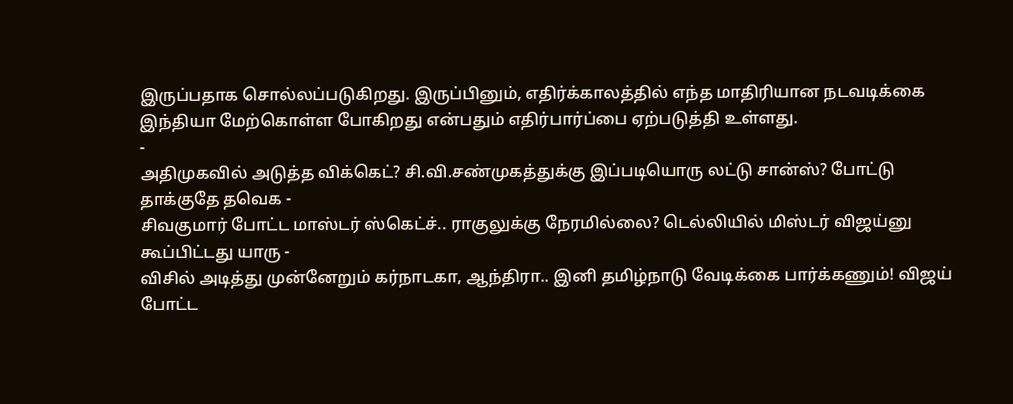இருப்பதாக சொல்லப்படுகிறது. இருப்பினும், எதிர்க்காலத்தில் எந்த மாதிரியான நடவடிக்கை இந்தியா மேற்கொள்ள போகிறது என்பதும் எதிர்பார்ப்பை ஏற்படுத்தி உள்ளது.
-
அதிமுகவில் அடுத்த விக்கெட்? சி.வி.சண்முகத்துக்கு இப்படியொரு லட்டு சான்ஸ்? போட்டு தாக்குதே தவெக -
சிவகுமார் போட்ட மாஸ்டர் ஸ்கெட்ச்.. ராகுலுக்கு நேரமில்லை? டெல்லியில் மிஸ்டர் விஜய்னு கூப்பிட்டது யாரு -
விசில் அடித்து முன்னேறும் கர்நாடகா, ஆந்திரா.. இனி தமிழ்நாடு வேடிக்கை பார்க்கணும்! விஜய் போட்ட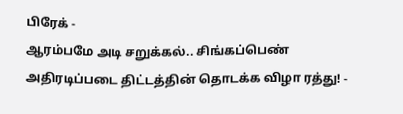பிரேக் -
ஆரம்பமே அடி சறுக்கல்.. சிங்கப்பெண் அதிரடிப்படை திட்டத்தின் தொடக்க விழா ரத்து! -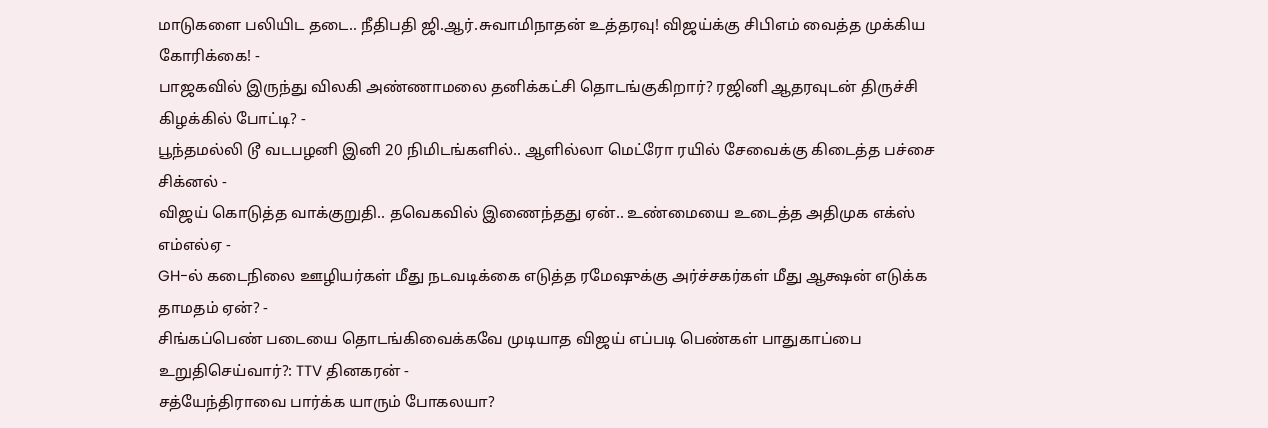மாடுகளை பலியிட தடை.. நீதிபதி ஜி.ஆர்.சுவாமிநாதன் உத்தரவு! விஜய்க்கு சிபிஎம் வைத்த முக்கிய கோரிக்கை! -
பாஜகவில் இருந்து விலகி அண்ணாமலை தனிக்கட்சி தொடங்குகிறார்? ரஜினி ஆதரவுடன் திருச்சி கிழக்கில் போட்டி? -
பூந்தமல்லி டூ வடபழனி இனி 20 நிமிடங்களில்.. ஆளில்லா மெட்ரோ ரயில் சேவைக்கு கிடைத்த பச்சை சிக்னல் -
விஜய் கொடுத்த வாக்குறுதி.. தவெகவில் இணைந்தது ஏன்.. உண்மையை உடைத்த அதிமுக எக்ஸ் எம்எல்ஏ -
GH-ல் கடைநிலை ஊழியர்கள் மீது நடவடிக்கை எடுத்த ரமேஷுக்கு அர்ச்சகர்கள் மீது ஆக்ஷன் எடுக்க தாமதம் ஏன்? -
சிங்கப்பெண் படையை தொடங்கிவைக்கவே முடியாத விஜய் எப்படி பெண்கள் பாதுகாப்பை உறுதிசெய்வார்?: TTV தினகரன் -
சத்யேந்திராவை பார்க்க யாரும் போகலயா?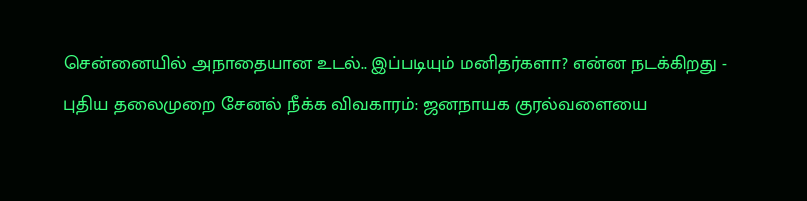சென்னையில் அநாதையான உடல்.. இப்படியும் மனிதர்களா? என்ன நடக்கிறது -
புதிய தலைமுறை சேனல் நீக்க விவகாரம்: ஜனநாயக குரல்வளையை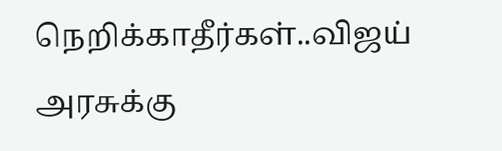நெறிக்காதீர்கள்..விஜய் அரசுக்கு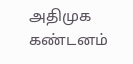அதிமுக கண்டனம்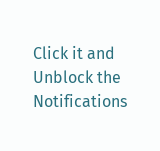Click it and Unblock the Notifications